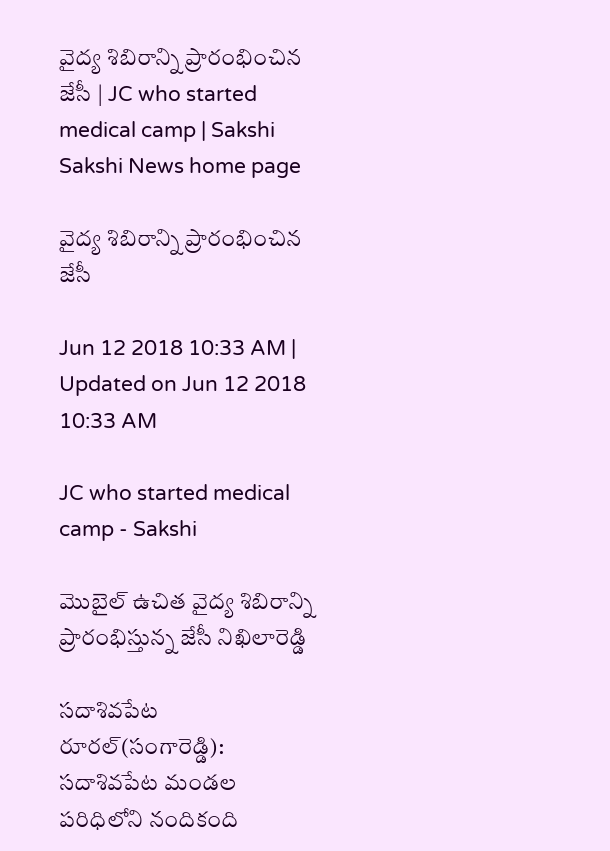వైద్య శిబిరాన్ని ప్రారంభించిన జేసీ | JC who started medical camp | Sakshi
Sakshi News home page

వైద్య శిబిరాన్ని ప్రారంభించిన జేసీ

Jun 12 2018 10:33 AM | Updated on Jun 12 2018 10:33 AM

JC who started medical camp - Sakshi

మొబైల్‌ ఉచిత వైద్య శిబిరాన్ని ప్రారంభిస్తున్న జేసీ నిఖిలారెడ్డి

సదాశివపేట రూరల్‌(సంగారెడ్డి): సదాశివపేట మండల పరిధిలోని నందికంది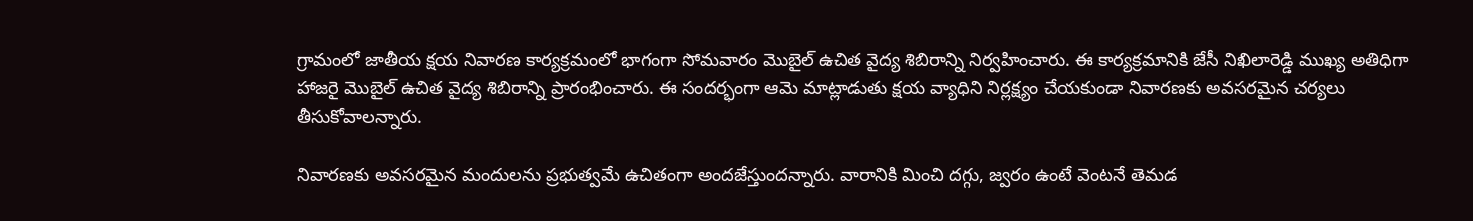గ్రామంలో జాతీయ క్షయ నివారణ కార్యక్రమంలో భాగంగా సోమవారం మొబైల్‌ ఉచిత వైద్య శిబిరాన్ని నిర్వహించారు. ఈ కార్యక్రమానికి జేసీ నిఖిలారెడ్డి ముఖ్య అతిధిగా హాజరై మొబైల్‌ ఉచిత వైద్య శిబిరాన్ని ప్రారంభించారు. ఈ సందర్భంగా ఆమె మాట్లాడుతు క్షయ వ్యాధిని నిర్లక్ష్యం చేయకుండా నివారణకు అవసరమైన చర్యలు తీసుకోవాలన్నారు.

నివారణకు అవసరమైన మందులను ప్రభుత్వమే ఉచితంగా అందజేస్తుందన్నారు. వారానికి మించి దగ్గు, జ్వరం ఉంటే వెంటనే తెమడ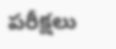పరీక్షలు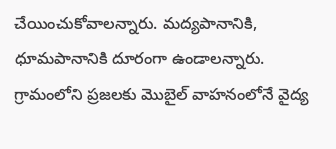చేయించుకోవాలన్నారు. మద్యపానానికి, ధూమపానానికి దూరంగా ఉండాలన్నారు. గ్రామంలోని ప్రజలకు మొబైల్‌ వాహనంలోనే వైద్య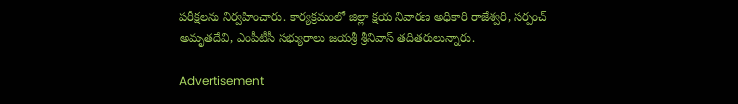పరీక్షలను నిర్వహించారు. కార్యక్రమంలో జిల్లా క్షయ నివారణ అధికారి రాజేశ్వరి, సర్పంచ్‌ అమృతదేవి, ఎంపీటీసీ సభ్యురాలు జయశ్రీ శ్రీనివాస్‌ తదితరులున్నారు.

Advertisement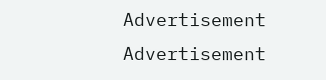Advertisement
Advertisement